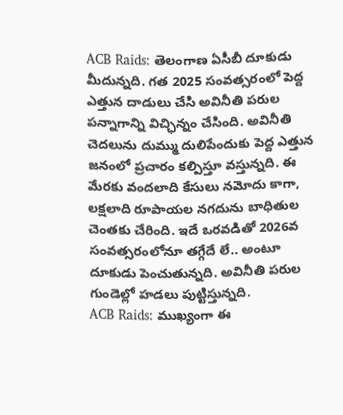ACB Raids: తెలంగాణ ఏసీబీ దూకుడు మీదున్నది. గత 2025 సంవత్సరంలో పెద్ద ఎత్తున దాడులు చేసి అవినీతి పరుల పన్నాగాన్ని విచ్ఛిన్నం చేసింది. అవినీతి చెదలును దుమ్ము దులిపేందుకు పెద్ద ఎత్తున జనంలో ప్రచారం కల్పిస్తూ వస్తున్నది. ఈ మేరకు వందలాది కేసులు నమోదు కాగా, లక్షలాది రూపాయల నగదును బాధితుల చెంతకు చేరింది. ఇదే ఒరవడితో 2026వ సంవత్సరంలోనూ తగ్గేదే లే.. అంటూ దూకుడు పెంచుతున్నది. అవినీతి పరుల గుండెల్లో హడలు పుట్టిస్తున్నది.
ACB Raids: ముఖ్యంగా ఈ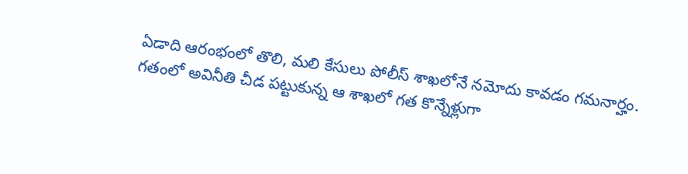ఏడాది ఆరంభంలో తొలి, మలి కేసులు పోలీస్ శాఖలోనే నమోదు కావడం గమనార్హం. గతంలో అవినీతి చీడ పట్టుకున్న ఆ శాఖలో గత కొన్నేళ్లుగా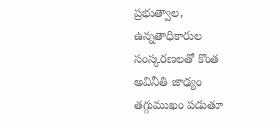ప్రభుత్వాల, ఉన్నతాధికారుల సంస్కరణలతో కొంత అవినీతి జాఢ్యం తగ్గుముఖం పడుతూ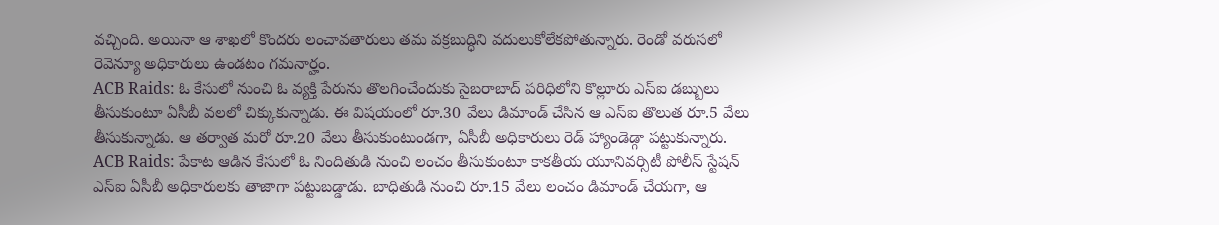వచ్చింది. అయినా ఆ శాఖలో కొందరు లంచావతారులు తమ వక్రబుద్ధిని వదులుకోలేకపోతున్నారు. రెండో వరుసలో రెవెన్యూ అధికారులు ఉండటం గమనార్హం.
ACB Raids: ఓ కేసులో నుంచి ఓ వ్యక్తి పేరును తొలగించేందుకు సైబరాబాద్ పరిధిలోని కొల్లూరు ఎస్ఐ డబ్బులు తీసుకుంటూ ఏసీబీ వలలో చిక్కుకున్నాడు. ఈ విషయంలో రూ.30 వేలు డిమాండ్ చేసిన ఆ ఎస్ఐ తొలుత రూ.5 వేలు తీసుకున్నాడు. ఆ తర్వాత మరో రూ.20 వేలు తీసుకుంటుండగా, ఏసీబీ అధికారులు రెడ్ హ్యాండెడ్గా పట్టుకున్నారు.
ACB Raids: పేకాట ఆడిన కేసులో ఓ నిందితుడి నుంచి లంచం తీసుకుంటూ కాకతీయ యూనివర్సిటీ పోలీస్ స్టేషన్ ఎస్ఐ ఏసీబీ అధికారులకు తాజాగా పట్టుబడ్డాడు. బాధితుడి నుంచి రూ.15 వేలు లంచం డిమాండ్ చేయగా, ఆ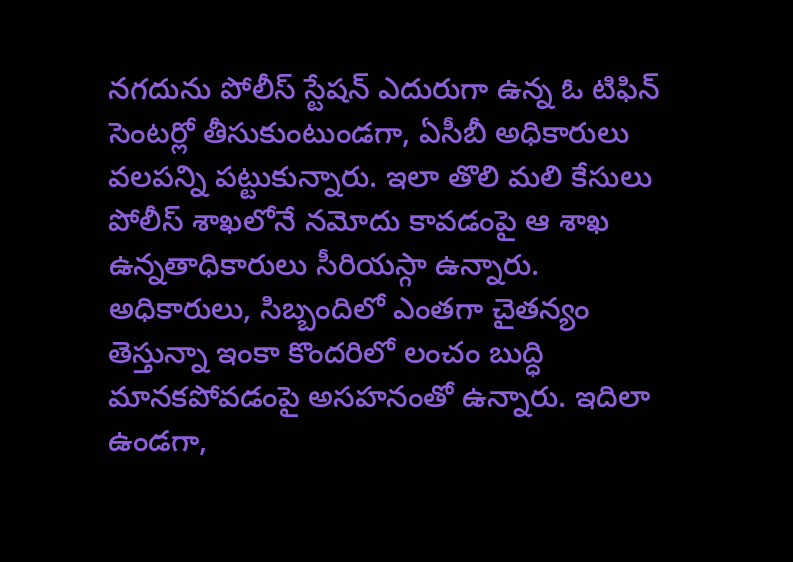నగదును పోలీస్ స్టేషన్ ఎదురుగా ఉన్న ఓ టిఫిన్ సెంటర్లో తీసుకుంటుండగా, ఏసీబీ అధికారులు వలపన్ని పట్టుకున్నారు. ఇలా తొలి మలి కేసులు పోలీస్ శాఖలోనే నమోదు కావడంపై ఆ శాఖ ఉన్నతాధికారులు సీరియస్గా ఉన్నారు. అధికారులు, సిబ్బందిలో ఎంతగా చైతన్యం తెస్తున్నా ఇంకా కొందరిలో లంచం బుద్ధి మానకపోవడంపై అసహనంతో ఉన్నారు. ఇదిలా ఉండగా,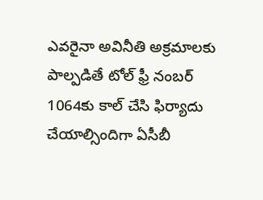ఎవరైనా అవినీతి అక్రమాలకు పాల్పడితే టోల్ ఫ్రీ నంబర్ 1064కు కాల్ చేసి ఫిర్యాదు చేయాల్సిందిగా ఏసీబీ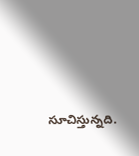సూచిస్తున్నది.